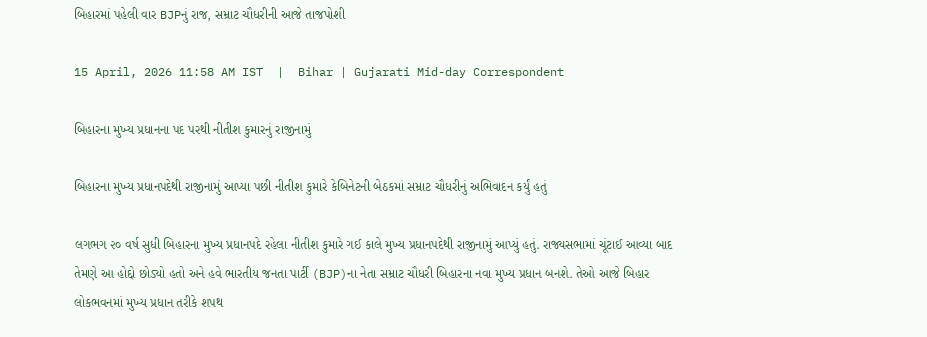બિહારમાં પહેલી વાર BJPનું રાજ, સમ્રાટ ચૌધરીની આજે તાજપોશી

15 April, 2026 11:58 AM IST  |  Bihar | Gujarati Mid-day Correspondent

બિહારના મુખ્ય પ્રધાનના પદ પરથી નીતીશ કુમારનું રાજીનામું

બિહારના મુખ્ય પ્રધાનપદેથી રાજીનામું આપ્યા પછી નીતીશ કુમારે કેબિનેટની બેઠકમાં સમ્રાટ ચૌધરીનું અભિવાદન કર્યું હતું

લગભગ ૨૦ વર્ષ સુધી બિહારના મુખ્ય પ્રધાનપદે રહેલા નીતીશ કુમારે ગઈ કાલે મુખ્ય પ્રધાનપદેથી રાજીનામું આપ્યું હતું. રાજ્યસભામાં ચૂંટાઈ આવ્યા બાદ તેમણે આ હોદ્દો છોડ્યો હતો અને હવે ભારતીય જનતા પાર્ટી (BJP)ના નેતા સમ્રાટ ચૌધરી બિહારના નવા મુખ્ય પ્રધાન બનશે. તેઓ આજે બિહાર લોકભવનમાં મુખ્ય પ્રધાન તરીકે શપથ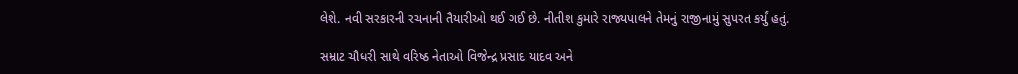લેશે. નવી સરકારની રચનાની તૈયારીઓ થઈ ગઈ છે. નીતીશ કુમારે રાજ્યપાલને તેમનું રાજીનામું સુપરત કર્યું હતું.

સમ્રાટ ચૌધરી સાથે વરિષ્ઠ નેતાઓ વિજેન્દ્ર પ્રસાદ યાદવ અને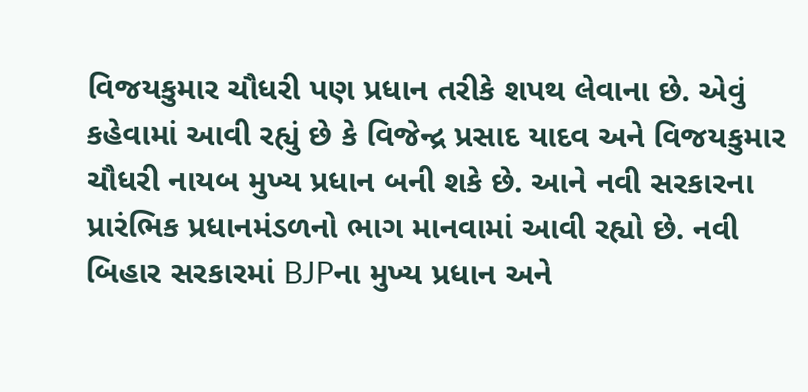વિજયકુમાર ચૌધરી પણ પ્રધાન તરીકે શપથ લેવાના છે. એવું કહેવામાં આવી રહ્યું છે કે વિજેન્દ્ર પ્રસાદ યાદવ અને વિજયકુમાર ચૌધરી નાયબ મુખ્ય પ્રધાન બની શકે છે. આને નવી સરકારના પ્રારંભિક પ્રધાનમંડળનો ભાગ માનવામાં આવી રહ્યો છે. નવી બિહાર સરકારમાં BJPના મુખ્ય પ્રધાન અને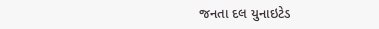જનતા દલ યુનાઇટેડ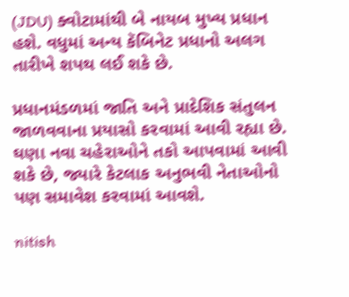(JDU) ક્વોટામાંથી બે નાયબ મુખ્ય પ્રધાન હશે. વધુમાં અન્ય કૅબિનેટ પ્રધાનો અલગ તારીખે શપથ લઈ શકે છે.

પ્રધાનમંડળમાં જાતિ અને પ્રાદેશિક સંતુલન જાળવવાના પ્રયાસો કરવામાં આવી રહ્યા છે. ઘણા નવા ચહેરાઓને તકો આપવામાં આવી શકે છે, જ્યારે કેટલાક અનુભવી નેતાઓનો પણ સમાવેશ કરવામાં આવશે.

nitish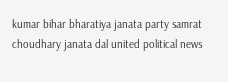kumar bihar bharatiya janata party samrat choudhary janata dal united political news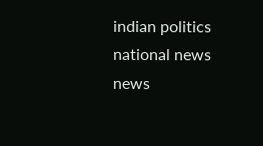indian politics national news news